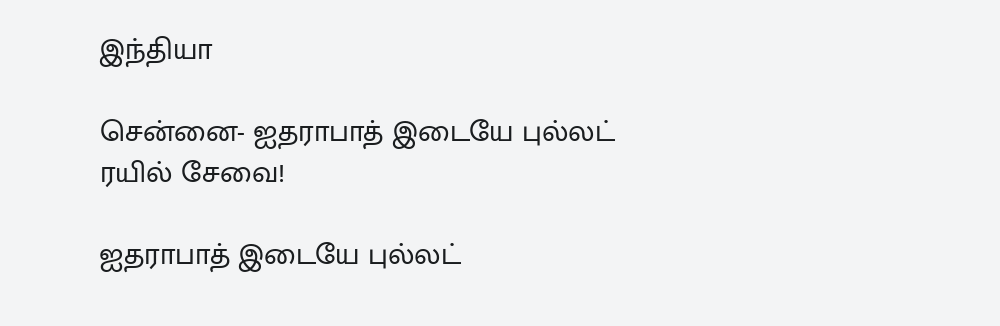இந்தியா

சென்னை- ஐதராபாத் இடையே புல்லட் ரயில் சேவை!

ஐதராபாத் இடையே புல்லட்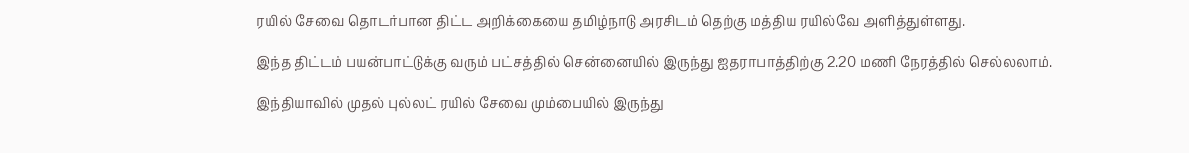ரயில் சேவை தொடர்பான திட்ட அறிக்கையை தமிழ்நாடு அரசிடம் தெற்கு மத்திய ரயில்வே அளித்துள்ளது.

இந்த திட்டம் பயன்பாட்டுக்கு வரும் பட்சத்தில் சென்னையில் இருந்து ஐதராபாத்திற்கு 2.20 மணி நேரத்தில் செல்லலாம்.

இந்தியாவில் முதல் புல்லட் ரயில் சேவை மும்பையில் இருந்து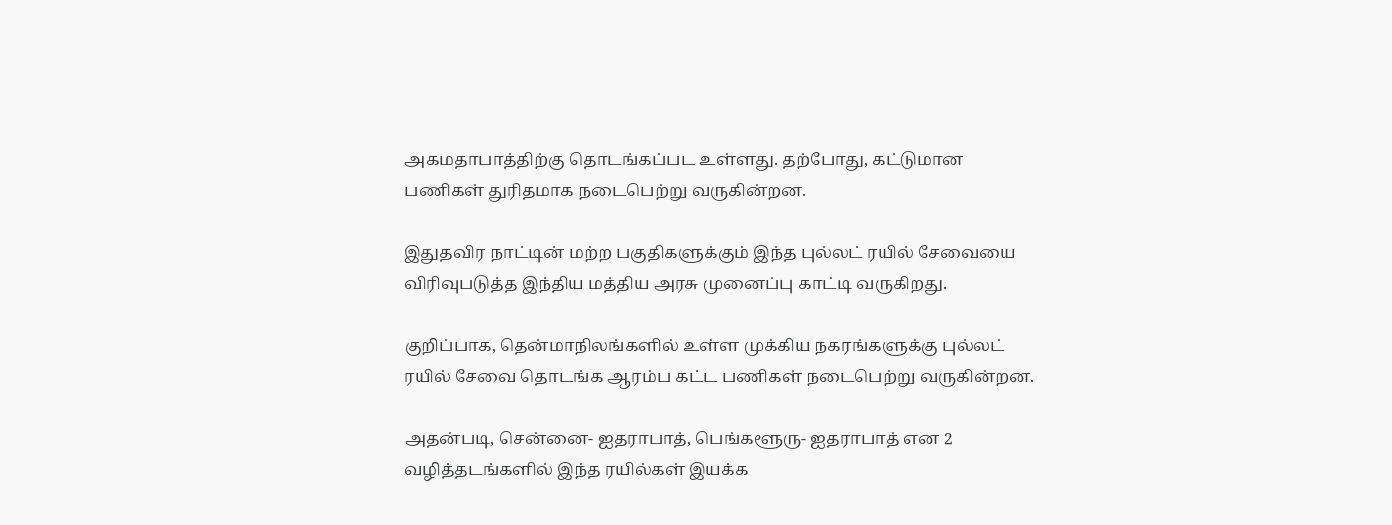அகமதாபாத்திற்கு தொடங்கப்பட உள்ளது. தற்போது, கட்டுமான பணிகள் துரிதமாக நடைபெற்று வருகின்றன.

இதுதவிர நாட்டின் மற்ற பகுதிகளுக்கும் இந்த புல்லட் ரயில் சேவையை விரிவுபடுத்த இந்திய மத்திய அரசு முனைப்பு காட்டி வருகிறது.

குறிப்பாக, தென்மாநிலங்களில் உள்ள முக்கிய நகரங்களுக்கு புல்லட் ரயில் சேவை தொடங்க ஆரம்ப கட்ட பணிகள் நடைபெற்று வருகின்றன.

அதன்படி, சென்னை- ஐதராபாத், பெங்களூரு- ஐதராபாத் என 2 வழித்தடங்களில் இந்த ரயில்கள் இயக்க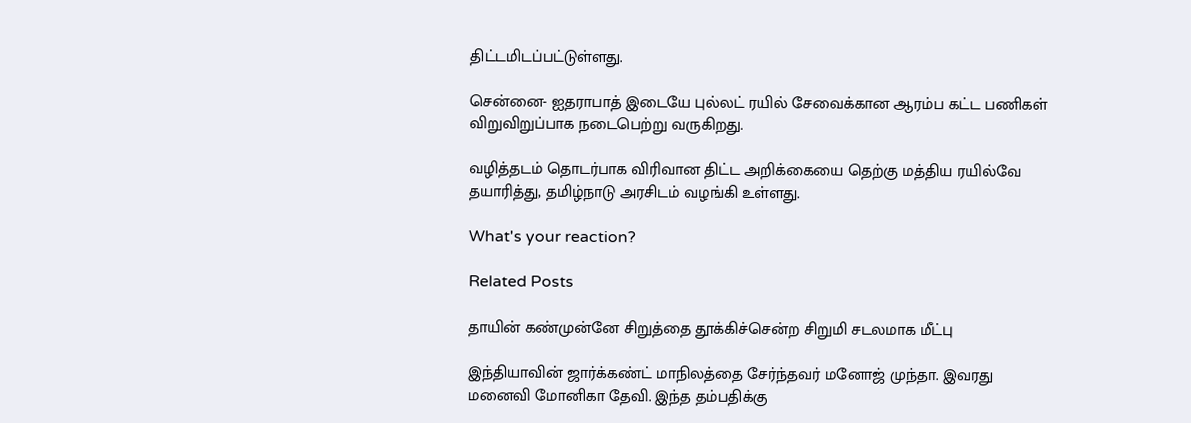திட்டமிடப்பட்டுள்ளது.

சென்னை- ஐதராபாத் இடையே புல்லட் ரயில் சேவைக்கான ஆரம்ப கட்ட பணிகள் விறுவிறுப்பாக நடைபெற்று வருகிறது.

வழித்தடம் தொடர்பாக விரிவான திட்ட அறிக்கையை தெற்கு மத்திய ரயில்வே தயாரித்து, தமிழ்நாடு அரசிடம் வழங்கி உள்ளது.

What's your reaction?

Related Posts

தாயின் கண்முன்னே சிறுத்தை தூக்கிச்சென்ற சிறுமி சடலமாக மீட்பு

இந்தியாவின் ஜார்க்கண்ட் மாநிலத்தை சேர்ந்தவர் மனோஜ் முந்தா. இவரது மனைவி மோனிகா தேவி. இந்த தம்பதிக்கு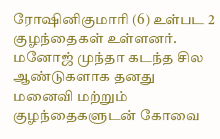ரோஷினிகுமாரி (6) உள்பட 2 குழந்தைகள் உள்ளனர். மனோஜ் முந்தா கடந்த சில ஆண்டுகளாக தனது மனைவி மற்றும் குழந்தைகளுடன் கோவை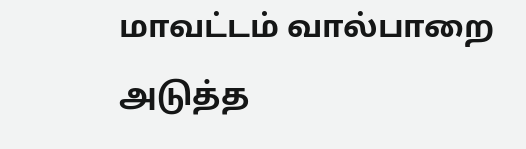மாவட்டம் வால்பாறை அடுத்த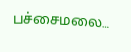பச்சைமலை…